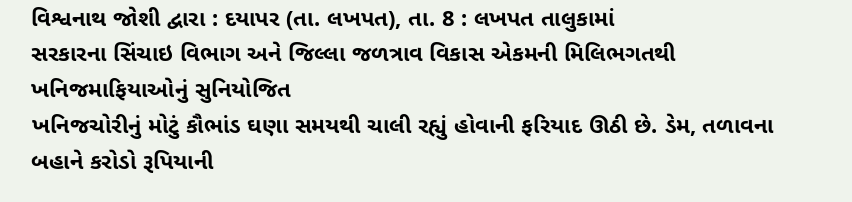વિશ્વનાથ જોશી દ્વારા : દયાપર (તા. લખપત), તા. 8 : લખપત તાલુકામાં
સરકારના સિંચાઇ વિભાગ અને જિલ્લા જળત્રાવ વિકાસ એકમની મિલિભગતથી ખનિજમાફિયાઓનું સુનિયોજિત
ખનિજચોરીનું મોટું કૌભાંડ ઘણા સમયથી ચાલી રહ્યું હોવાની ફરિયાદ ઊઠી છે. ડેમ, તળાવના બહાને કરોડો રૂપિયાની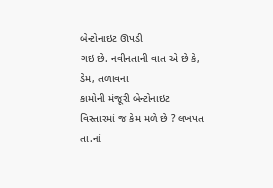બેન્ટોનાઇટ ઊપડી
ગઇ છે. નવીનતાની વાત એ છે કે, ડેમ, તળાવના
કામોની મંજૂરી બેન્ટોનાઇટ વિસ્તારમાં જ કેમ મળે છે ? લખપત તા.નાં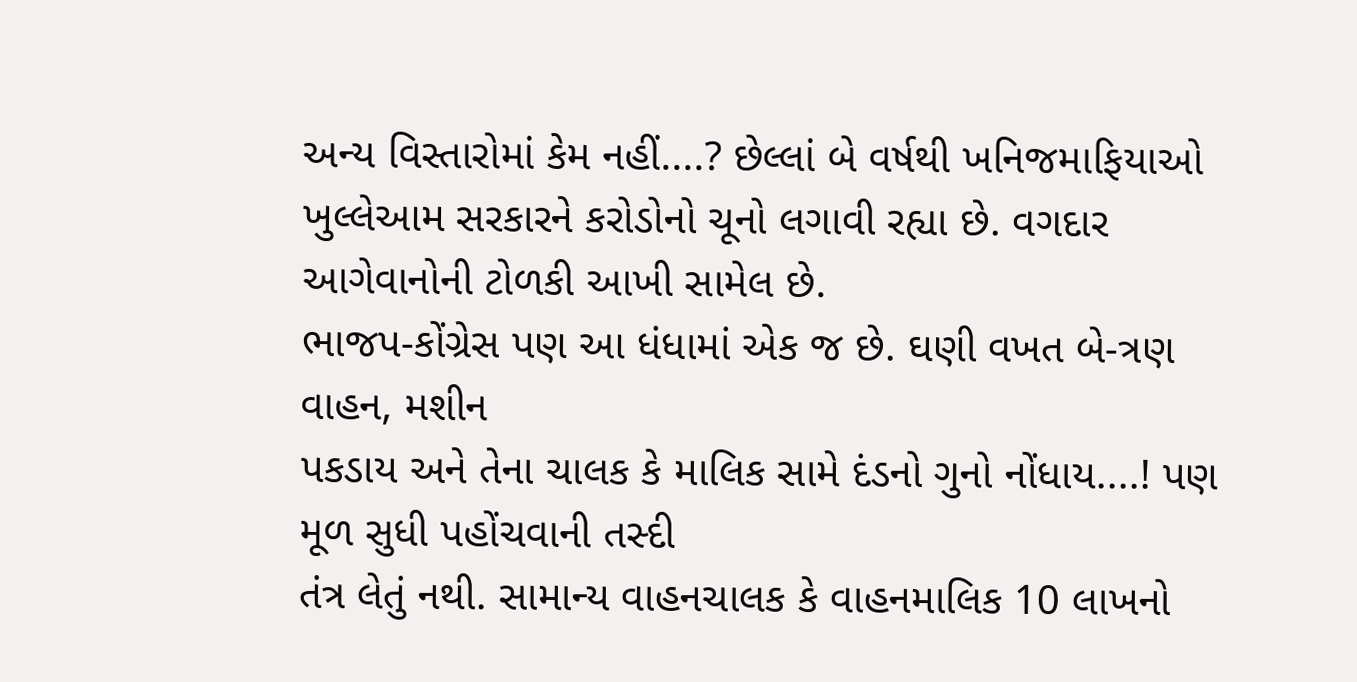અન્ય વિસ્તારોમાં કેમ નહીં....? છેલ્લાં બે વર્ષથી ખનિજમાફિયાઓ
ખુલ્લેઆમ સરકારને કરોડોનો ચૂનો લગાવી રહ્યા છે. વગદાર આગેવાનોની ટોળકી આખી સામેલ છે.
ભાજપ-કોંગ્રેસ પણ આ ધંધામાં એક જ છે. ઘણી વખત બે-ત્રણ વાહન, મશીન
પકડાય અને તેના ચાલક કે માલિક સામે દંડનો ગુનો નોંધાય....! પણ મૂળ સુધી પહોંચવાની તસ્દી
તંત્ર લેતું નથી. સામાન્ય વાહનચાલક કે વાહનમાલિક 10 લાખનો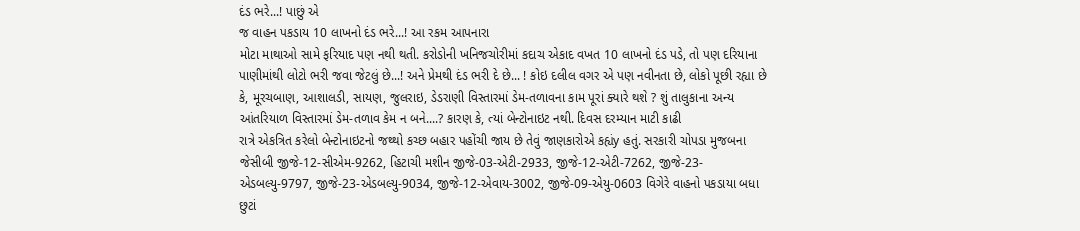દંડ ભરે...! પાછું એ
જ વાહન પકડાય 10 લાખનો દંડ ભરે...! આ રકમ આપનારા
મોટા માથાઓ સામે ફરિયાદ પણ નથી થતી. કરોડોની ખનિજચોરીમાં કદાચ એકાદ વખત 10 લાખનો દંડ પડે, તો પણ દરિયાના પાણીમાંથી લોટો ભરી જવા જેટલું છે...! અને પ્રેમથી દંડ ભરી દે છે... ! કોઇ દલીલ વગર એ પણ નવીનતા છે, લોકો પૂછી રહ્યા છે કે, મૂરચબાણ, આશાલડી, સાયણ, જુલરાઇ, ડેડરાણી વિસ્તારમાં ડેમ-તળાવના કામ પૂરાં ક્યારે થશે ? શું તાલુકાના અન્ય આંતરિયાળ વિસ્તારમાં ડેમ-તળાવ કેમ ન બને....? કારણ કે, ત્યાં બેન્ટોનાઇટ નથી. દિવસ દરમ્યાન માટી કાઢી
રાત્રે એકત્રિત કરેલો બેન્ટોનાઇટનો જથ્થો કચ્છ બહાર પહોંચી જાય છે તેવું જાણકારોએ કહ્યંy હતું. સરકારી ચોપડા મુજબના જેસીબી જીજે-12-સીએમ-9262, હિટાચી મશીન જીજે-03-એટી-2933, જીજે-12-એટી-7262, જીજે-23-એડબલ્યુ-9797, જીજે-23-એડબલ્યુ-9034, જીજે-12-એવાય-3002, જીજે-09-એયુ-0603 વિગેરે વાહનો પકડાયા બધા છુટાં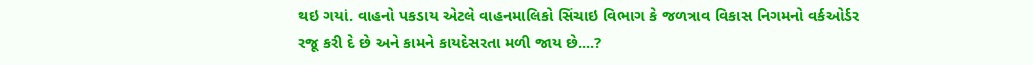થઇ ગયાં. વાહનો પકડાય એટલે વાહનમાલિકો સિંચાઇ વિભાગ કે જળત્રાવ વિકાસ નિગમનો વર્કઓર્ડર
રજૂ કરી દે છે અને કામને કાયદેસરતા મળી જાય છે....?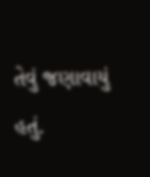તેવું જણાવાયું હતું.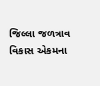જિલ્લા જળત્રાવ વિકાસ એકમના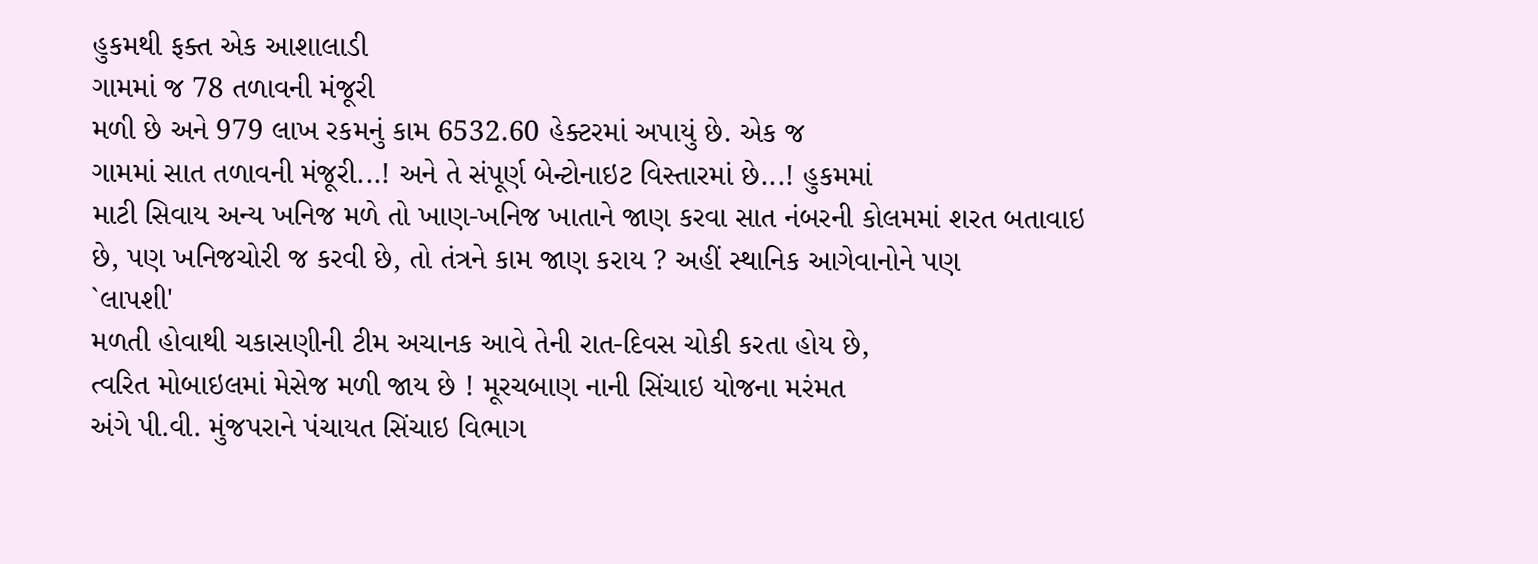હુકમથી ફક્ત એક આશાલાડી
ગામમાં જ 78 તળાવની મંજૂરી
મળી છે અને 979 લાખ રકમનું કામ 6532.60 હેક્ટરમાં અપાયું છે. એક જ
ગામમાં સાત તળાવની મંજૂરી...! અને તે સંપૂર્ણ બેન્ટોનાઇટ વિસ્તારમાં છે...! હુકમમાં
માટી સિવાય અન્ય ખનિજ મળે તો ખાણ-ખનિજ ખાતાને જાણ કરવા સાત નંબરની કોલમમાં શરત બતાવાઇ
છે, પણ ખનિજચોરી જ કરવી છે, તો તંત્રને કામ જાણ કરાય ? અહીં સ્થાનિક આગેવાનોને પણ
`લાપશી'
મળતી હોવાથી ચકાસણીની ટીમ અચાનક આવે તેની રાત-દિવસ ચોકી કરતા હોય છે,
ત્વરિત મોબાઇલમાં મેસેજ મળી જાય છે ! મૂરચબાણ નાની સિંચાઇ યોજના મરંમત
અંગે પી.વી. મુંજપરાને પંચાયત સિંચાઇ વિભાગ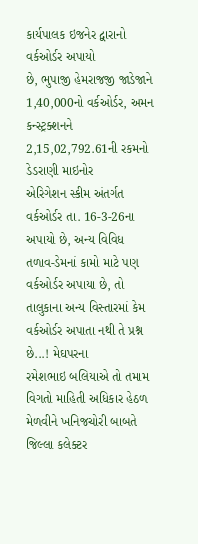કાર્યપાલક ઇજનેર દ્વારાનો વર્કઓર્ડર અપાયો
છે, ભુપાજી હેમરાજજી જાડેજાને 1,40,000નો વર્કઓર્ડર, અમન કન્સ્ટ્રક્શનને 2,15,02,792.61ની રકમનો ડેડરાણી માઇનોર
એરિગેશન સ્કીમ અંતર્ગત વર્કઓર્ડર તા. 16-3-26ના અપાયો છે, અન્ય વિવિધ તળાવ-ડેમનાં કામો માટે પણ વર્કઓર્ડર અપાયા છે, તો તાલુકાના અન્ય વિસ્તારમાં કેમ વર્કઓર્ડર અપાતા નથી તે પ્રશ્ન છે...! મેઘપરના
રમેશભાઇ બલિયાએ તો તમામ વિગતો માહિતી અધિકાર હેઠળ મેળવીને ખનિજચોરી બાબતે જિલ્લા કલેક્ટર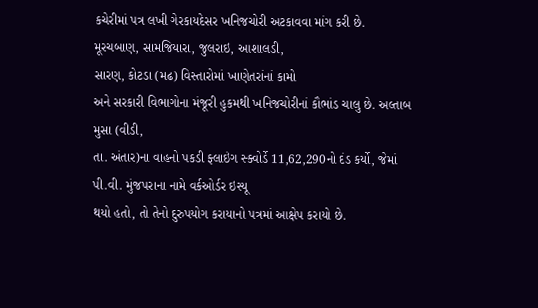કચેરીમાં પત્ર લખી ગેરકાયદેસર ખનિજચોરી અટકાવવા માંગ કરી છે. મૂરચબાણ, સામજિયારા, જુલરાઇ, આશાલડી,
સારણ, કોટડા (મઢ) વિસ્તારોમાં ખાણેતરાંનાં કામો
અને સરકારી વિભાગોના મંજૂરી હુકમથી ખનિજચોરીનાં કૌભાંડ ચાલુ છે. અલ્તાબ મુસા (વીડી,
તા. અંતાર)ના વાહનો પકડી ફ્લાઇંગ સ્ક્વોર્ડે 11,62,290નો દંડ કર્યો, જેમાં પી.વી. મુંજપરાના નામે વર્કઓર્ડર ઇસ્યૂ
થયો હતો, તો તેનો દુરુપયોગ કરાયાનો પત્રમાં આક્ષેપ કરાયો છે.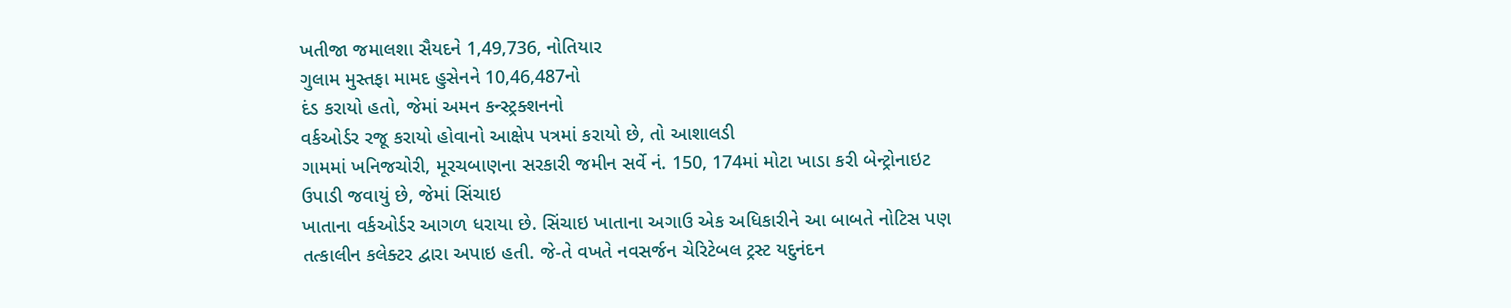ખતીજા જમાલશા સૈયદને 1,49,736, નોતિયાર
ગુલામ મુસ્તફા મામદ હુસેનને 10,46,487નો
દંડ કરાયો હતો, જેમાં અમન કન્સ્ટ્રક્શનનો
વર્કઓર્ડર રજૂ કરાયો હોવાનો આક્ષેપ પત્રમાં કરાયો છે, તો આશાલડી
ગામમાં ખનિજચોરી, મૂરચબાણના સરકારી જમીન સર્વે નં. 150, 174માં મોટા ખાડા કરી બેન્ટ્રોનાઇટ
ઉપાડી જવાયું છે, જેમાં સિંચાઇ
ખાતાના વર્કઓર્ડર આગળ ધરાયા છે. સિંચાઇ ખાતાના અગાઉ એક અધિકારીને આ બાબતે નોટિસ પણ
તત્કાલીન કલેક્ટર દ્વારા અપાઇ હતી. જે-તે વખતે નવસર્જન ચેરિટેબલ ટ્રસ્ટ યદુનંદન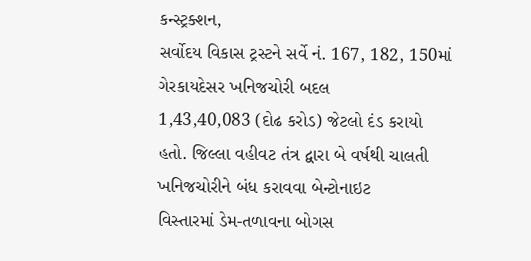કન્સ્ટ્રક્શન,
સર્વોદય વિકાસ ટ્રસ્ટને સર્વે નં. 167, 182, 150માં ગેરકાયદેસર ખનિજચોરી બદલ
1,43,40,083 (દોઢ કરોડ) જેટલો દંડ કરાયો
હતો. જિલ્લા વહીવટ તંત્ર દ્વારા બે વર્ષથી ચાલતી ખનિજચોરીને બંધ કરાવવા બેન્ટોનાઇટ
વિસ્તારમાં ડેમ-તળાવના બોગસ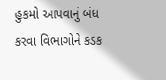હુકમો આપવાનું બંધ કરવા વિભાગોને કડક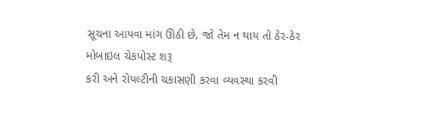સૂચના આપવા માંગ ઊઠી છે, જો તેમ ન થાય તો ઠેર-ઠેર મોબાઇલ ચેકપોસ્ટ શરૂ
કરી અને રોયલ્ટીની ચકાસણી કરવા વ્યવસ્થા કરવી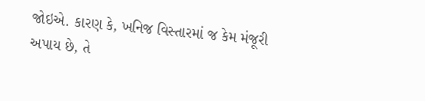જોઇએ. કારણ કે, ખનિજ વિસ્તારમાં જ કેમ મંજૂરી અપાય છે, તે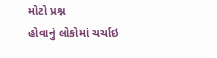મોટો પ્રશ્ન
હોવાનું લોકોમાં ચર્ચાઇ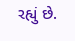રહ્યું છે.